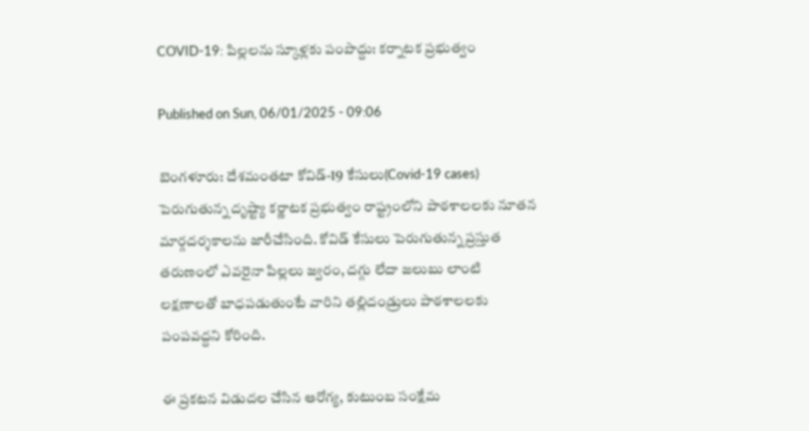COVID-19: పిల్లలను స్కూళ్లకు పంపొద్దు: కర్నాటక ప్రభుత్వం

Published on Sun, 06/01/2025 - 09:06

బెంగళూరు: దేశమంతటా కోవిడ్‌-19 కేసులు(Covid-19 cases) పెరుగుతున్న దృష్ట్యా కర్ణాటక ప్రభుత్వం రాష్ట్రంలోని పాఠశాలలకు నూతన మార్గదర్శకాలను జారీచేసింది. కోవిడ్‌ కేసులు పెరుగుతున్న ప్రస్తుత తరుణంలో ఎవరైనా పిల్లలు జ్వరం, దగ్గు లేదా జలుబు లాంటి లక్షణాలతో బాధపడుతుంటే వారిని తల్లిదండ్రులు పాఠశాలలకు పంపవద్దని కోరింది.

ఈ ప్రకటన విడుదల చేసిన ఆరోగ్య, కుటుంబ సంక్షేమ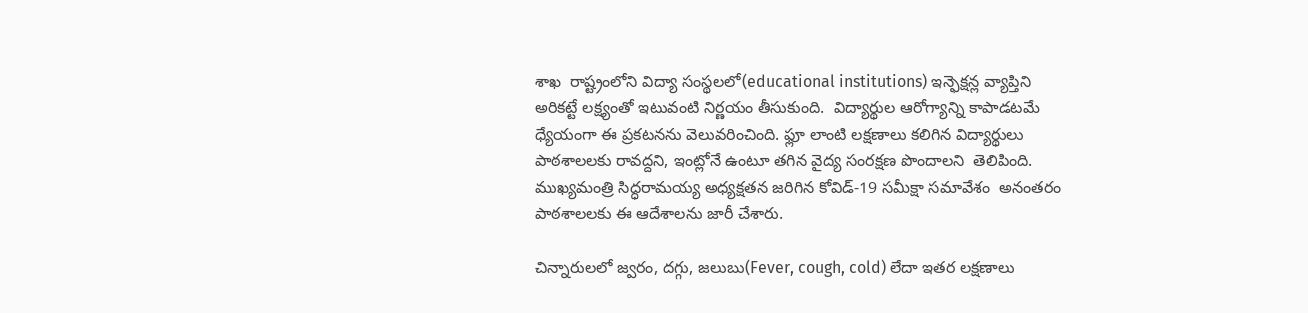శాఖ  రాష్ట్రంలోని విద్యా సంస్థలలో(educational institutions) ఇన్ఫెక్షన్ల వ్యాప్తిని అరికట్టే లక్ష్యంతో ఇటువంటి నిర్ణయం తీసుకుంది.  విద్యార్థుల ఆరోగ్యాన్ని కాపాడటమే ధ్యేయంగా ఈ ప్రకటనను వెలువరించింది. ఫ్లూ లాంటి లక్షణాలు కలిగిన విద్యార్థులు పాఠశాలలకు రావద్దని, ఇంట్లోనే ఉంటూ తగిన వైద్య సంరక్షణ పొందాలని  తెలిపింది. ముఖ్యమంత్రి సిద్ధరామయ్య అధ్యక్షతన జరిగిన కోవిడ్‌-19 సమీక్షా సమావేశం  అనంతరం పాఠశాలలకు ఈ ఆదేశాలను జారీ చేశారు.

చిన్నారులలో జ్వరం, దగ్గు, జలుబు(Fever, cough, cold) లేదా ఇతర లక్షణాలు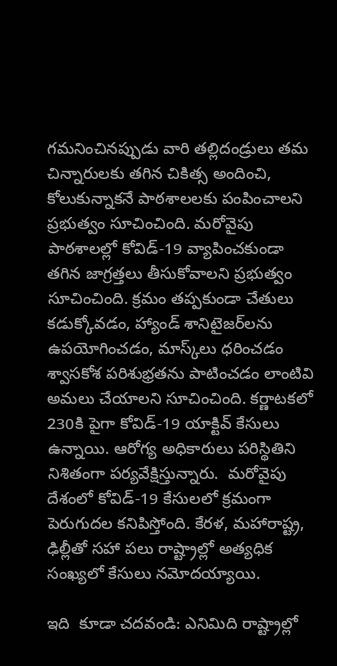గమనించినప్పుడు వారి తల్లిదండ్రులు తమ చిన్నారులకు తగిన చికిత్స అందించి, కోలుకున్నాకనే పాఠశాలలకు పంపించాలని ప్రభుత్వం సూచించింది. మరోవైపు పాఠశాలల్లో కోవిడ్-19 వ్యాపించకుండా తగిన జాగ్రత్తలు తీసుకోవాలని ప్రభుత్వం సూచించింది. క్రమం తప్పకుండా చేతులు కడుక్కోవడం, హ్యాండ్ శానిటైజర్‌లను ఉపయోగించడం, మాస్క్‌లు ధరించడం శ్వాసకోశ పరిశుభ్రతను పాటించడం లాంటివి అమలు చేయాలని సూచించింది. కర్ణాటకలో 230కి పైగా కోవిడ్‌-19 యాక్టివ్‌ కేసులు ఉన్నాయి. ఆరోగ్య అధికారులు పరిస్థితిని నిశితంగా పర్యవేక్షిస్తున్నారు.  మరోవైపు దేశంలో కోవిడ్-19 కేసులలో క్రమంగా పెరుగుదల కనిపిస్తోంది. కేరళ, మహారాష్ట్ర, ఢిల్లీతో సహా పలు రాష్ట్రాల్లో అత్యధిక సంఖ్యలో కేసులు నమోదయ్యాయి.

ఇది  కూడా చదవండి: ఎనిమిది రాష్ట్రాల్లో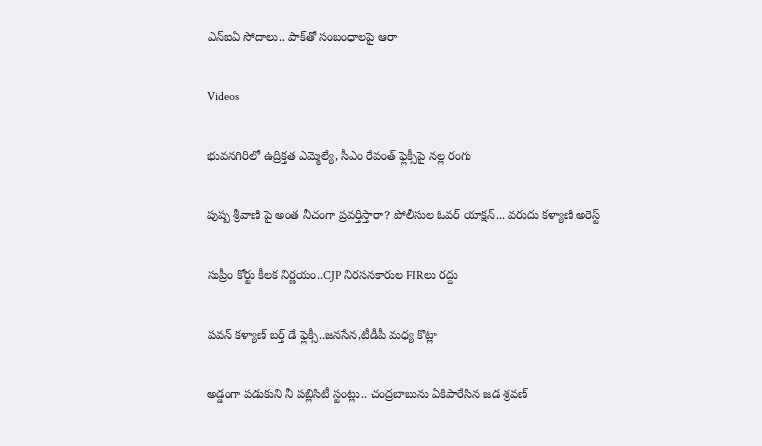ఎన్‌ఐఏ సోదాలు.. పాక్‌తో సంబంధాలపై ఆరా

Videos

భువనగిరిలో ఉద్రిక్తత ఎమ్మెల్యే, సీఎం రేవంత్ ఫ్లెక్సీపై నల్ల రంగు

పుష్ప శ్రీవాణి పై అంత నీచంగా ప్రవర్తిస్తారా? పోలీసుల ఓవర్ యాక్షన్... వరుదు కళ్యాణి అరెస్ట్

సుప్రీం కోర్టు కీలక నిర్ణయం..CJP నిరసనకారుల FIRలు రద్దు

పవన్ కళ్యాణ్ బర్త్ డే ఫ్లెక్సీ..జనసేన,టీడీపీ మధ్య కొట్లా

అడ్డంగా పడుకుని నీ పబ్లిసిటీ స్టంట్లు.. చంద్రబాబును ఏకిపారేసిన జడ శ్రవణ్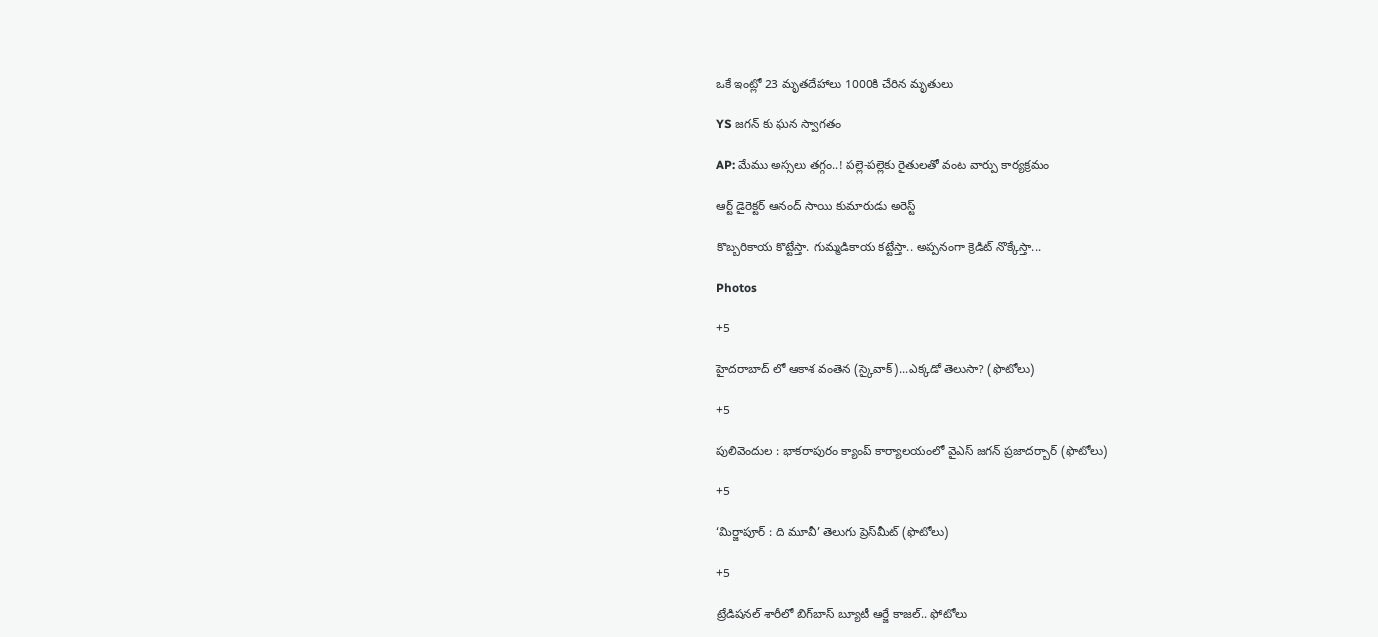ఒకే ఇంట్లో 23 మృతదేహాలు 1000కి చేరిన మృతులు

YS జగన్ కు ఘన స్వాగతం

AP: మేము అస్సలు తగ్గం..! పల్లె-పల్లెకు రైతులతో వంట వార్పు కార్యక్రమం

ఆర్ట్ డైరెక్టర్ ఆనంద్ సాయి కుమారుడు అరెస్ట్

కొబ్బరికాయ కొట్టేస్తా. గుమ్మడికాయ కట్టేస్తా.. అప్పనంగా క్రెడిట్ నొక్కేస్తా...

Photos

+5

హైదరాబాద్ లో ఆకాశ వంతెన (స్కైవాక్)...ఎక్కడో తెలుసా? (ఫొటోలు)

+5

పులివెందుల : భాకరాపురం క్యాంప్‌ కార్యాలయంలో వైఎస్‌ జగన్‌ ప్రజాదర్బార్‌ (ఫొటోలు)

+5

‘మిర్జాపూర్‌ : ది మూవీ’ తెలుగు ప్రెస్‌మీట్‌ (ఫొటోలు)

+5

ట్రేడిషనల్ శారీలో బిగ్‌బాస్‌ బ్యూటీ ఆర్జే కాజల్.. ఫోటోలు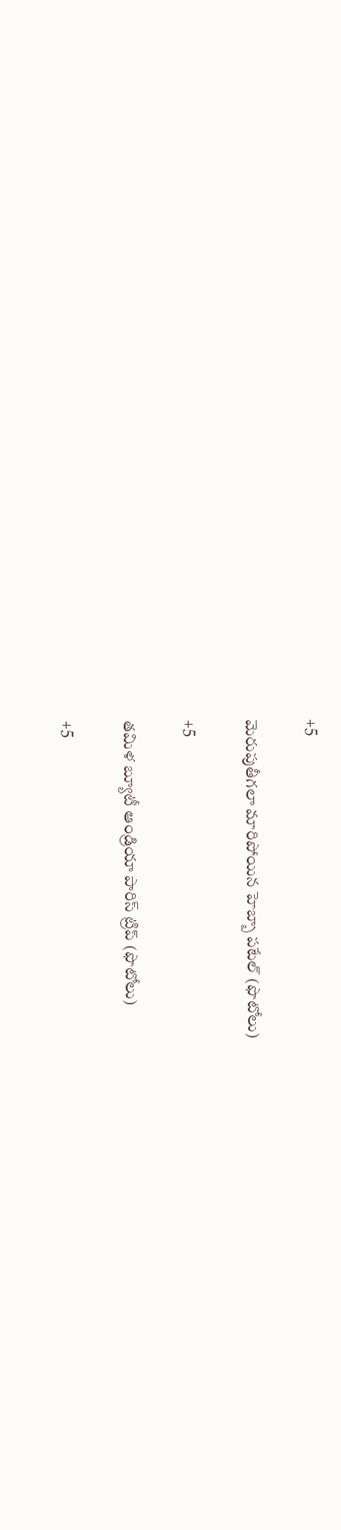+5

మెరుపుతీగలా మారిపోయిన హెబ్బా పటేల్ (ఫొటోలు)

+5

తమిళ బ్యూటీ ఆండ్రియా పారిస్ ట్రిప్ (ఫొటోలు)

+5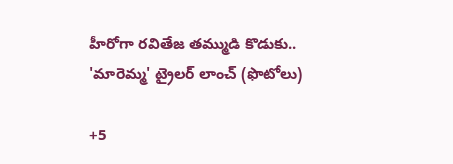హీరోగా రవితేజ తమ్ముడి కొడుకు.. 'మారెమ్మ' ట్రైలర్ లాంచ్ (ఫొటోలు)

+5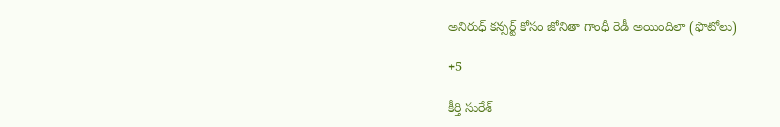అనిరుధ్ కన్సర్ట్ కోసం జోనితా గాంధీ రెడీ అయిందిలా (ఫొటోలు)

+5

కీర్తి సురేశ్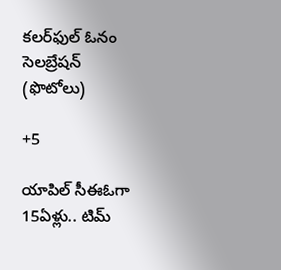కలర్‌ఫుల్ ఓనం సెలబ్రేషన్ (ఫొటోలు)

+5

యాపిల్ సీఈఓగా 15ఏళ్లు.. టిమ్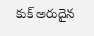కుక్ అరుదైన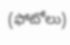(ఫోటోలు)